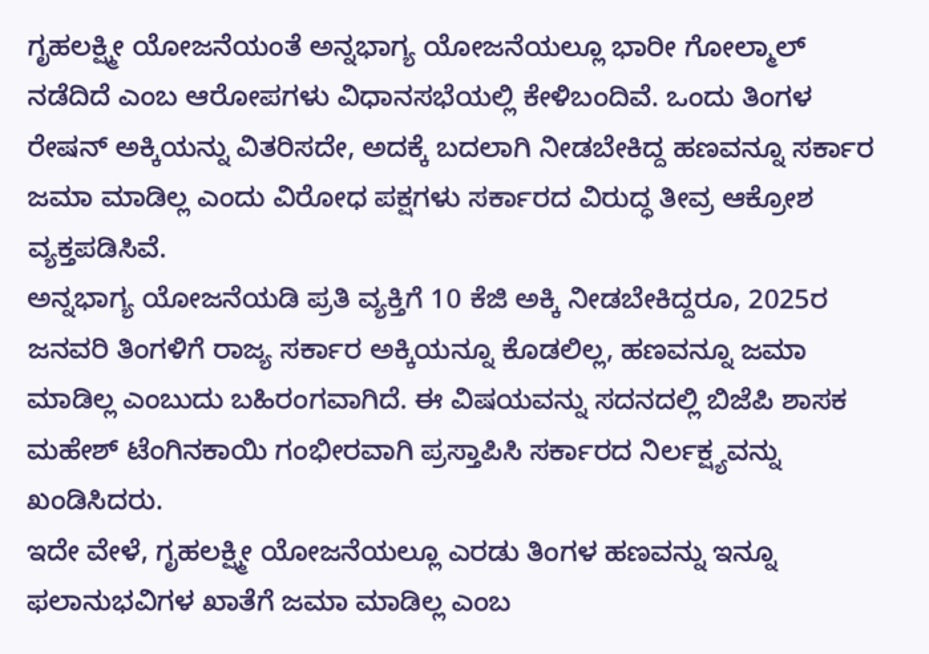ಗೃಹಲಕ್ಷ್ಮೀ ಯೋಜನೆಯಂತೆ ಅನ್ನಭಾಗ್ಯ ಯೋಜನೆಯಲ್ಲೂ ಭಾರೀ ಗೋಲ್ಮಾಲ್ ನಡೆದಿದೆ ಎಂಬ ಆರೋಪಗಳು ವಿಧಾನಸಭೆಯಲ್ಲಿ ಕೇಳಿಬಂದಿವೆ. ಒಂದು ತಿಂಗಳ ರೇಷನ್ ಅಕ್ಕಿಯನ್ನು ವಿತರಿಸದೇ, ಅದಕ್ಕೆ ಬದಲಾಗಿ ನೀಡಬೇಕಿದ್ದ ಹಣವನ್ನೂ ಸರ್ಕಾರ ಜಮಾ ಮಾಡಿಲ್ಲ ಎಂದು ವಿರೋಧ ಪಕ್ಷಗಳು ಸರ್ಕಾರದ ವಿರುದ್ಧ ತೀವ್ರ ಆಕ್ರೋಶ ವ್ಯಕ್ತಪಡಿಸಿವೆ.
ಅನ್ನಭಾಗ್ಯ ಯೋಜನೆಯಡಿ ಪ್ರತಿ ವ್ಯಕ್ತಿಗೆ 10 ಕೆಜಿ ಅಕ್ಕಿ ನೀಡಬೇಕಿದ್ದರೂ, 2025ರ ಜನವರಿ ತಿಂಗಳಿಗೆ ರಾಜ್ಯ ಸರ್ಕಾರ ಅಕ್ಕಿಯನ್ನೂ ಕೊಡಲಿಲ್ಲ, ಹಣವನ್ನೂ ಜಮಾ ಮಾಡಿಲ್ಲ ಎಂಬುದು ಬಹಿರಂಗವಾಗಿದೆ. ಈ ವಿಷಯವನ್ನು ಸದನದಲ್ಲಿ ಬಿಜೆಪಿ ಶಾಸಕ ಮಹೇಶ್ ಟೆಂಗಿನಕಾಯಿ ಗಂಭೀರವಾಗಿ ಪ್ರಸ್ತಾಪಿಸಿ ಸರ್ಕಾರದ ನಿರ್ಲಕ್ಷ್ಯವನ್ನು ಖಂಡಿಸಿದರು.
ಇದೇ ವೇಳೆ, ಗೃಹಲಕ್ಷ್ಮೀ ಯೋಜನೆಯಲ್ಲೂ ಎರಡು ತಿಂಗಳ ಹಣವನ್ನು ಇನ್ನೂ ಫಲಾನುಭವಿಗಳ ಖಾತೆಗೆ ಜಮಾ ಮಾಡಿಲ್ಲ ಎಂಬ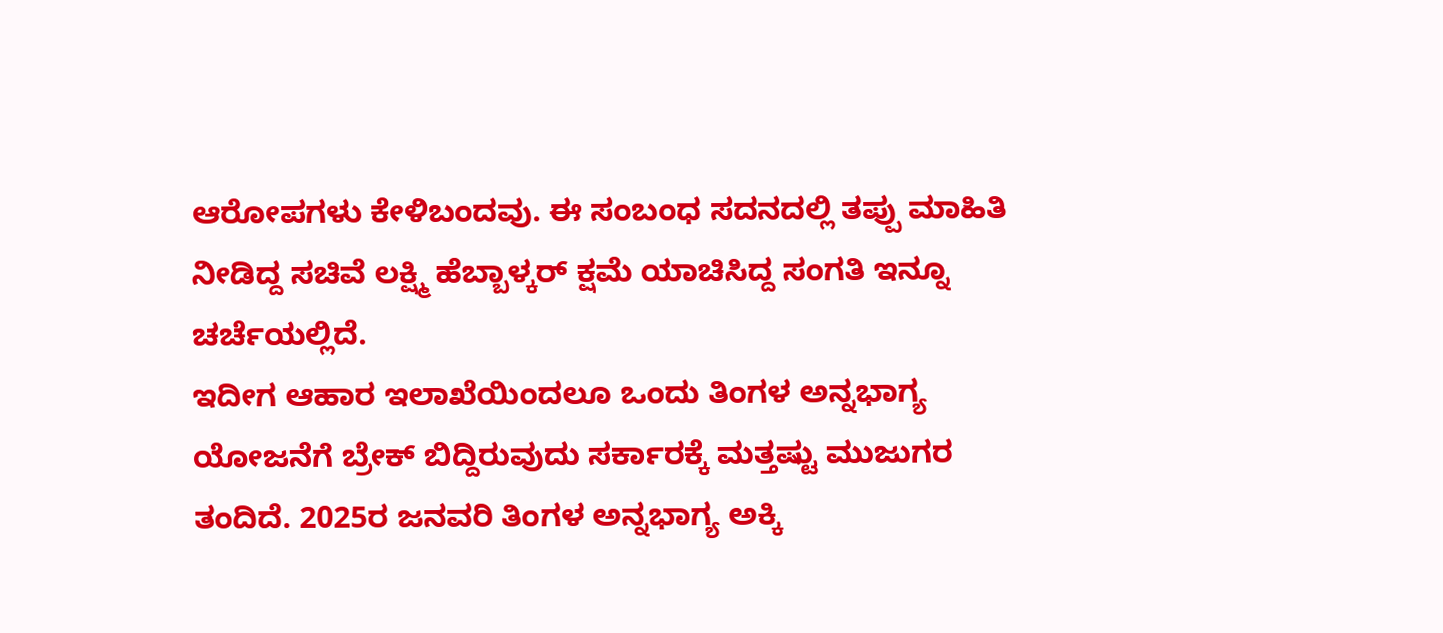ಆರೋಪಗಳು ಕೇಳಿಬಂದವು. ಈ ಸಂಬಂಧ ಸದನದಲ್ಲಿ ತಪ್ಪು ಮಾಹಿತಿ ನೀಡಿದ್ದ ಸಚಿವೆ ಲಕ್ಷ್ಮಿ ಹೆಬ್ಬಾಳ್ಕರ್ ಕ್ಷಮೆ ಯಾಚಿಸಿದ್ದ ಸಂಗತಿ ಇನ್ನೂ ಚರ್ಚೆಯಲ್ಲಿದೆ.
ಇದೀಗ ಆಹಾರ ಇಲಾಖೆಯಿಂದಲೂ ಒಂದು ತಿಂಗಳ ಅನ್ನಭಾಗ್ಯ ಯೋಜನೆಗೆ ಬ್ರೇಕ್ ಬಿದ್ದಿರುವುದು ಸರ್ಕಾರಕ್ಕೆ ಮತ್ತಷ್ಟು ಮುಜುಗರ ತಂದಿದೆ. 2025ರ ಜನವರಿ ತಿಂಗಳ ಅನ್ನಭಾಗ್ಯ ಅಕ್ಕಿ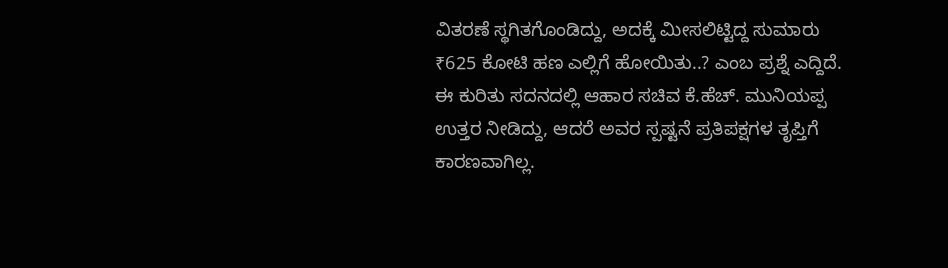ವಿತರಣೆ ಸ್ಥಗಿತಗೊಂಡಿದ್ದು, ಅದಕ್ಕೆ ಮೀಸಲಿಟ್ಟಿದ್ದ ಸುಮಾರು ₹625 ಕೋಟಿ ಹಣ ಎಲ್ಲಿಗೆ ಹೋಯಿತು..? ಎಂಬ ಪ್ರಶ್ನೆ ಎದ್ದಿದೆ.
ಈ ಕುರಿತು ಸದನದಲ್ಲಿ ಆಹಾರ ಸಚಿವ ಕೆ.ಹೆಚ್. ಮುನಿಯಪ್ಪ ಉತ್ತರ ನೀಡಿದ್ದು, ಆದರೆ ಅವರ ಸ್ಪಷ್ಟನೆ ಪ್ರತಿಪಕ್ಷಗಳ ತೃಪ್ತಿಗೆ ಕಾರಣವಾಗಿಲ್ಲ.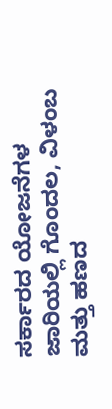ಸರ್ಕಾರದ ಯೋಜನೆಗಳ ಜಾರಿಯಲ್ಲಿ ಗೊಂದಲ, ವಿಳಂಬ ಮತ್ತು ಹಣದ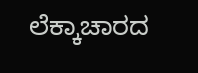ಲೆಕ್ಕಾಚಾರದ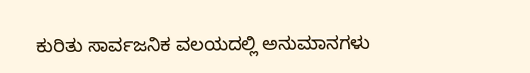ಕುರಿತು ಸಾರ್ವಜನಿಕ ವಲಯದಲ್ಲಿ ಅನುಮಾನಗಳು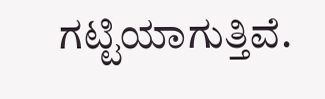ಗಟ್ಟಿಯಾಗುತ್ತಿವೆ.